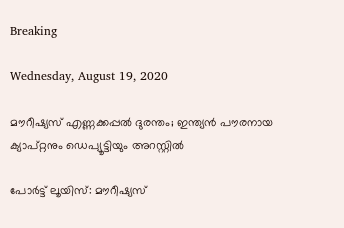Breaking

Wednesday, August 19, 2020

മൗറീഷ്യസ് എണ്ണക്കപ്പല്‍ ദുരന്തം; ഇന്ത്യന്‍ പൗരനായ ക്യാപ്റ്റനും ഡെപ്യൂട്ടിയും അറസ്റ്റില്‍

പോർട്ട് ലൂയിസ്: മൗറീഷ്യസ്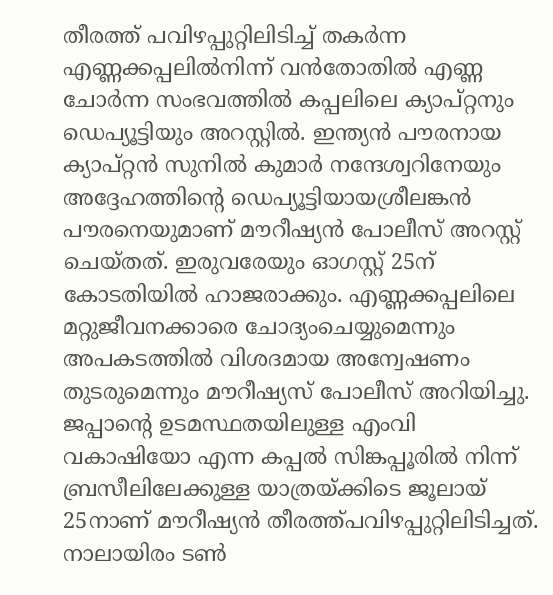തീരത്ത് പവിഴപ്പുറ്റിലിടിച്ച് തകർന്ന എണ്ണക്കപ്പലിൽനിന്ന് വൻതോതിൽ എണ്ണ ചോർന്ന സംഭവത്തിൽ കപ്പലിലെ ക്യാപ്റ്റനും ഡെപ്യൂട്ടിയും അറസ്റ്റിൽ. ഇന്ത്യൻ പൗരനായ ക്യാപ്റ്റൻ സുനിൽ കുമാർ നന്ദേശ്വറിനേയും അദ്ദേഹത്തിന്റെ ഡെപ്യൂട്ടിയായശ്രീലങ്കൻ പൗരനെയുമാണ് മൗറീഷ്യൻ പോലീസ് അറസ്റ്റ് ചെയ്തത്. ഇരുവരേയും ഓഗസ്റ്റ് 25ന് കോടതിയിൽ ഹാജരാക്കും. എണ്ണക്കപ്പലിലെ മറ്റുജീവനക്കാരെ ചോദ്യംചെയ്യുമെന്നും അപകടത്തിൽ വിശദമായ അന്വേഷണം തുടരുമെന്നും മൗറീഷ്യസ് പോലീസ് അറിയിച്ചു. ജപ്പാന്റെ ഉടമസ്ഥതയിലുള്ള എംവി വകാഷിയോ എന്ന കപ്പൽ സിങ്കപ്പൂരിൽ നിന്ന് ബ്രസീലിലേക്കുള്ള യാത്രയ്ക്കിടെ ജൂലായ് 25നാണ് മൗറീഷ്യൻ തീരത്ത്പവിഴപ്പുറ്റിലിടിച്ചത്. നാലായിരം ടൺ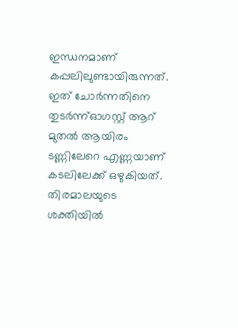ഇന്ധനമാണ് കപ്പലിലുണ്ടായിരുന്നത്. ഇത് ചോർന്നതിനെ തുടർന്ന്ഓഗസ്റ്റ് ആറ് മുതൽ ആയിരം ടണ്ണിലേറെ എണ്ണയാണ് കടലിലേക്ക് ഒഴുകിയത്. തിരമാലയുടെ ശക്തിയിൽ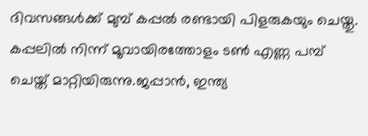ദിവസങ്ങൾക്ക് മുമ്പ് കപ്പൽ രണ്ടായി പിളരുകയും ചെയ്തു. കപ്പലിൽ നിന്ന് മൂവായിരത്തോളം ടൺ എണ്ണ പമ്പ് ചെയ്ത് മാറ്റിയിരുന്നു.ജപ്പാൻ, ഇന്ത്യ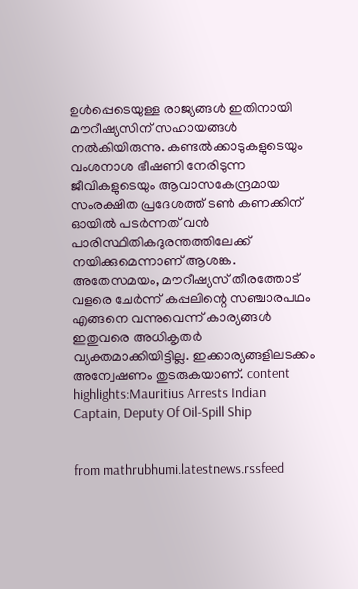ഉൾപ്പെടെയുള്ള രാജ്യങ്ങൾ ഇതിനായി മൗറീഷ്യസിന് സഹായങ്ങൾ നൽകിയിരുന്നു. കണ്ടൽക്കാടുകളുടെയും വംശനാശ ഭീഷണി നേരിടുന്ന ജീവികളുടെയും ആവാസകേന്ദ്രമായ സംരക്ഷിത പ്രദേശത്ത് ടൺ കണക്കിന് ഓയിൽ പടർന്നത് വൻ പാരിസ്ഥിതികദുരന്തത്തിലേക്ക് നയിക്കുമെന്നാണ് ആശങ്ക. അതേസമയം, മൗറീഷ്യസ് തീരത്തോട് വളരെ ചേർന്ന് കപ്പലിന്റെ സഞ്ചാരപഥം എങ്ങനെ വന്നുവെന്ന് കാര്യങ്ങൾ ഇതുവരെ അധികൃതർ വ്യക്തമാക്കിയിട്ടില്ല. ഇക്കാര്യങ്ങളിലടക്കം അന്വേഷണം തുടരുകയാണ്. content highlights:Mauritius Arrests Indian Captain, Deputy Of Oil-Spill Ship


from mathrubhumi.latestnews.rssfeed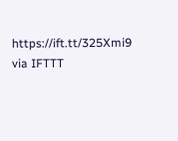https://ift.tt/325Xmi9
via IFTTT